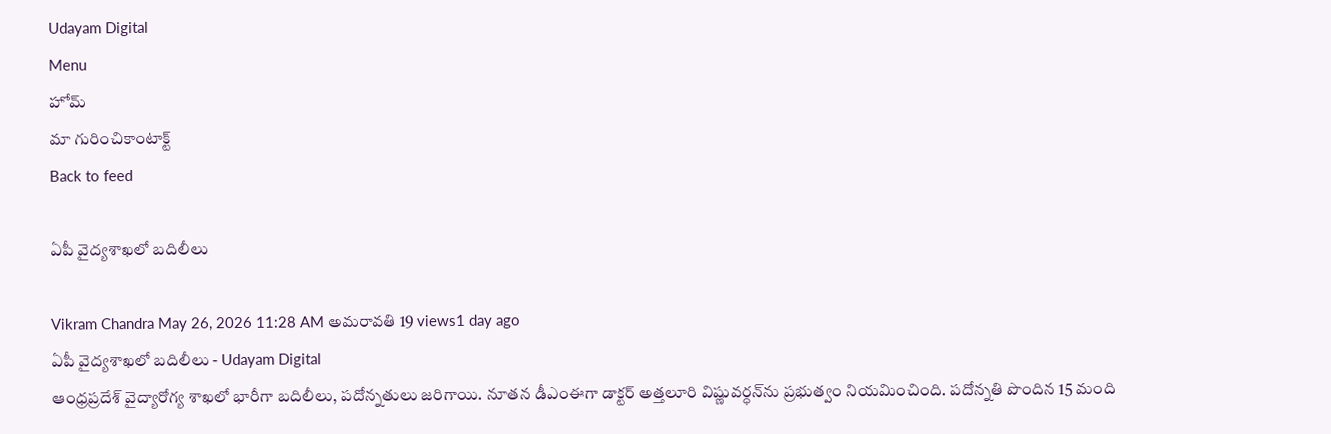Udayam Digital
Menu
హోమ్
మా గురించికాంటాక్ట్
Back to feed

ఏపీ వైద్యశాఖలో బదిలీలు

Vikram Chandra May 26, 2026 11:28 AM అమరావతి 19 views1 day ago
ఏపీ వైద్యశాఖలో బదిలీలు - Udayam Digital
ఆంధ్రప్రదేశ్ వైద్యారోగ్య శాఖలో భారీగా బదిలీలు, పదోన్నతులు జరిగాయి. నూతన డీఎంఈగా డాక్టర్ అత్తలూరి విష్ణువర్ధన్‌ను ప్రభుత్వం నియమించింది. పదోన్నతి పొందిన 15 మంది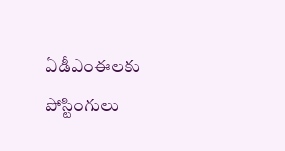ఏడీఎంఈలకు పోస్టింగులు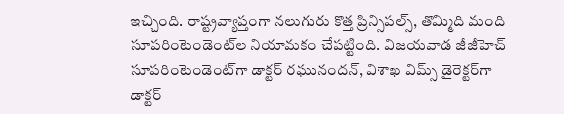ఇచ్చింది. రాష్ట్రవ్యాప్తంగా నలుగురు కొత్త ప్రిన్సిపల్స్, తొమ్మిది మంది సూపరింటెండెంట్‌ల నియామకం చేపట్టింది. విజయవాడ జీజీహెచ్ సూపరింటెండెంట్‌గా డాక్టర్ రఘునందన్, విశాఖ విమ్స్ డైరెక్టర్‌గా డాక్టర్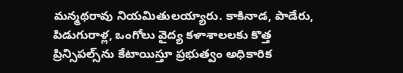మన్మథరావు నియమితులయ్యారు. కాకినాడ, పాడేరు, పిడుగురాళ్ల, ఒంగోలు వైద్య కళాశాలలకు కొత్త ప్రిన్సిపల్స్‌ను కేటాయిస్తూ ప్రభుత్వం అధికారిక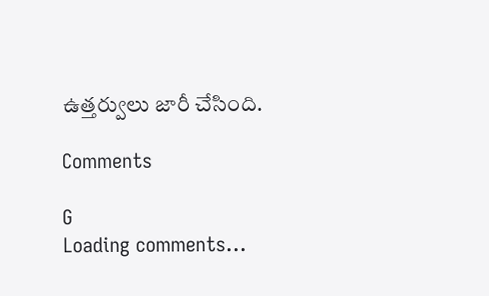ఉత్తర్వులు జారీ చేసింది.

Comments

G
Loading comments...